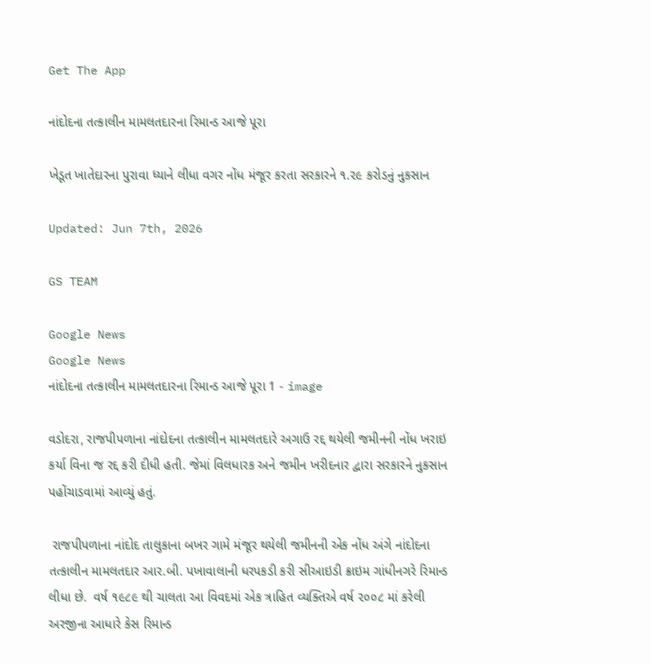Get The App

નાંદોદના તત્કાલીન મામલતદારના રિમાન્ડ આજે પૂરા

ખેડૂત ખાતેદારના પુરાવા ધ્યાને લીધા વગર નોંધ મંજૂર કરતા સરકારને ૧.૨૯ કરોડનું નુકસાન

Updated: Jun 7th, 2026

GS TEAM

Google News
Google News
નાંદોદના તત્કાલીન મામલતદારના રિમાન્ડ આજે પૂરા 1 - image

વડોદરા, રાજપીપળાના નાંદોદના તત્કાલીન મામલતદારે અગાઉ રદ્દ થયેલી જમીનની નોંધ ખરાઇ કર્યા વિના જ રદ્દ કરી દીધી હતી. જેમાં વિલધારક અને જમીન ખરીદનાર દ્વારા સરકારને નુકસાન પહોંચાડવામાં આવ્યું હતું.

 રાજપીપળાના નાંદોદ તાલુકાના બખર ગામે મંજૂર થયેલી જમીનની એક નોંધ અંગે નાંદોદના તત્કાલીન મામલતદાર આર.બી. પખાવાલાની ધરપકડી કરી સીઆઇડી ક્રાઇમ ગાંધીનગરે રિમાન્ડ લીધા છે.  વર્ષ ૧૯૮૯ થી ચાલતા આ વિવદમાં એક ત્રાહિત વ્યક્તિએ વર્ષ ૨૦૦૮ માં કરેલી અરજીના આધારે કેસ રિમાન્ડ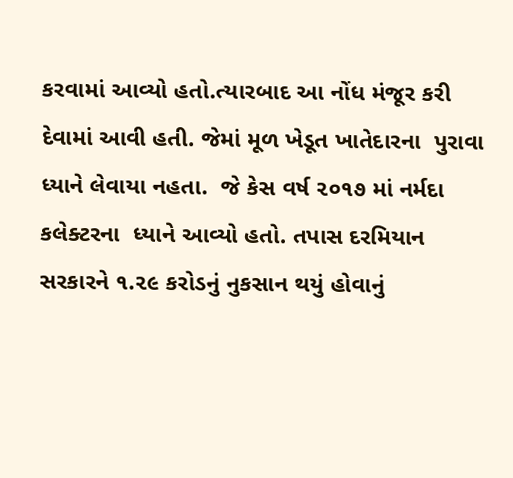કરવામાં આવ્યો હતો.ત્યારબાદ આ નોંધ મંજૂર કરી દેવામાં આવી હતી. જેમાં મૂળ ખેડૂત ખાતેદારના  પુરાવા ધ્યાને લેવાયા નહતા.  જે કેસ વર્ષ ૨૦૧૭ માં નર્મદા કલેક્ટરના  ધ્યાને આવ્યો હતો. તપાસ દરમિયાન સરકારને ૧.૨૯ કરોડનું નુકસાન થયું હોવાનું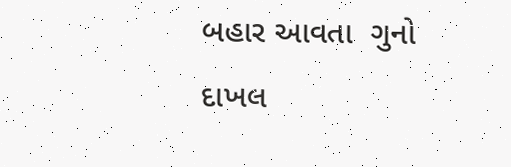બહાર આવતા  ગુનો દાખલ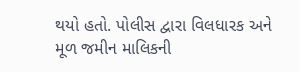થયો હતો. પોલીસ દ્વારા વિલધારક અને મૂળ જમીન માલિકની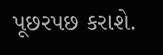પૂછરપછ કરાશે.